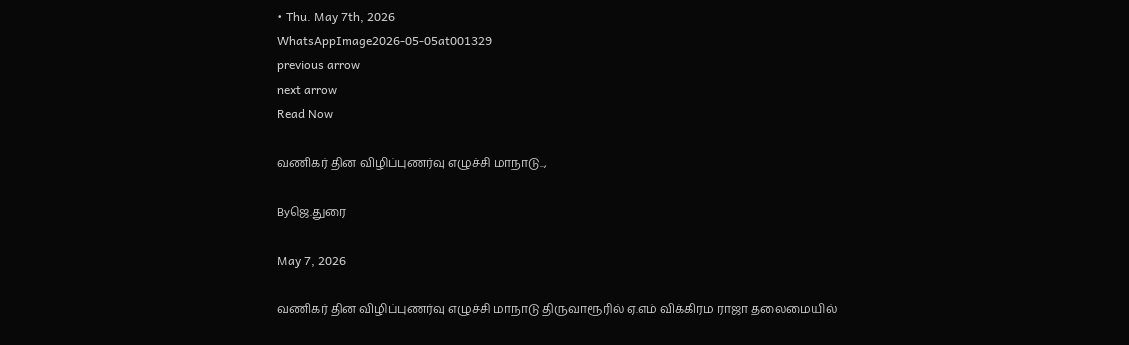• Thu. May 7th, 2026
WhatsAppImage2026-05-05at001329
previous arrow
next arrow
Read Now

வணிகர் தின விழிப்புணர்வு எழுச்சி மாநாடு..,

Byஜெ.துரை

May 7, 2026

வணிகர் தின விழிப்புணர்வு எழுச்சி மாநாடு திருவாரூரில் ஏ.எம் விக்கிரம ராஜா தலைமையில்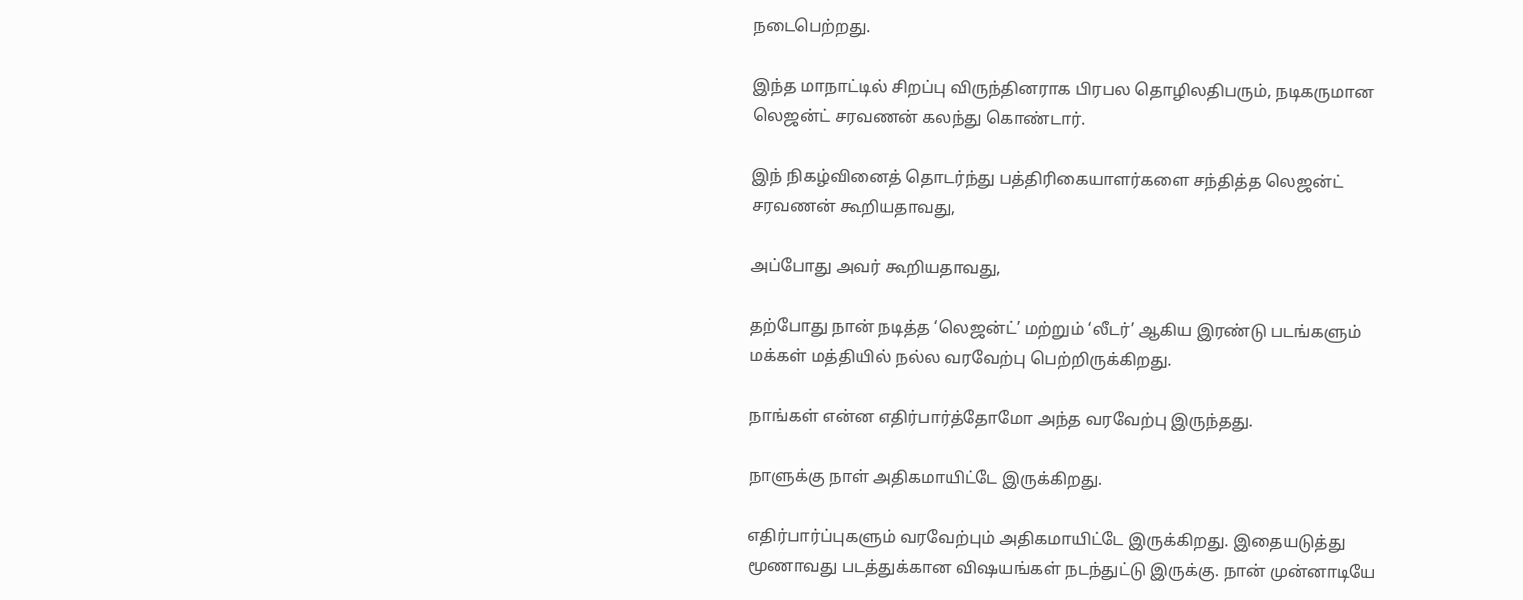நடைபெற்றது.

இந்த மாநாட்டில் சிறப்பு விருந்தினராக பிரபல தொழிலதிபரும், நடிகருமான லெஜன்ட் சரவணன் கலந்து கொண்டார்.

இந் நிகழ்வினைத் தொடர்ந்து பத்திரிகையாளர்களை சந்தித்த லெஜன்ட் சரவணன் கூறியதாவது,

அப்போது அவர் கூறியதாவது,

தற்போது நான் நடித்த ‘லெஜன்ட்’ மற்றும் ‘லீடர்’ ஆகிய இரண்டு படங்களும் மக்கள் மத்தியில் நல்ல வரவேற்பு பெற்றிருக்கிறது.

நாங்கள் என்ன எதிர்பார்த்தோமோ அந்த வரவேற்பு இருந்தது.

நாளுக்கு நாள் அதிகமாயிட்டே இருக்கிறது.

எதிர்பார்ப்புகளும் வரவேற்பும் அதிகமாயிட்டே இருக்கிறது. இதையடுத்து மூணாவது படத்துக்கான விஷயங்கள் நடந்துட்டு இருக்கு. நான் முன்னாடியே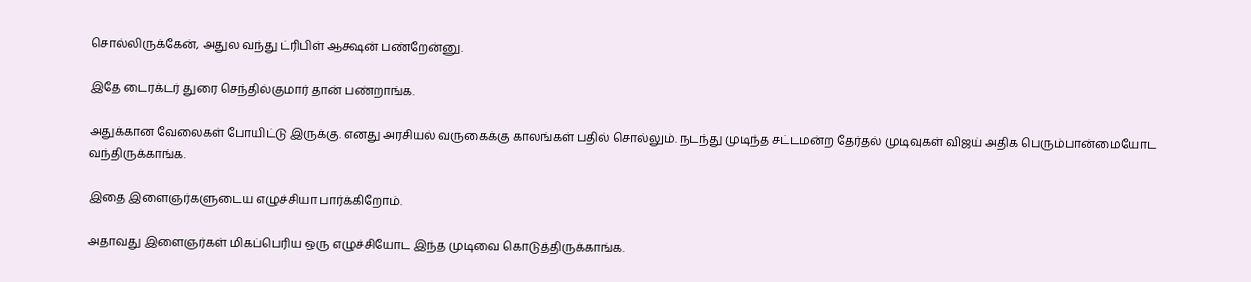சொல்லிருக்கேன், அதுல வந்து ட்ரிபிள் ஆக்ஷன் பண்றேன்னு.

இதே டைரக்டர் துரை செந்தில்குமார் தான் பண்றாங்க.

அதுக்கான வேலைகள் போயிட்டு இருக்கு. எனது அரசியல் வருகைக்கு காலங்கள் பதில் சொல்லும். நடந்து முடிந்த சட்டமன்ற தேர்தல் முடிவுகள் விஜய் அதிக பெரும்பான்மையோட வந்திருக்காங்க.

இதை இளைஞர்களுடைய எழுச்சியா பார்க்கிறோம்.

அதாவது இளைஞர்கள் மிகப்பெரிய ஒரு எழுச்சியோட இந்த முடிவை கொடுத்திருக்காங்க.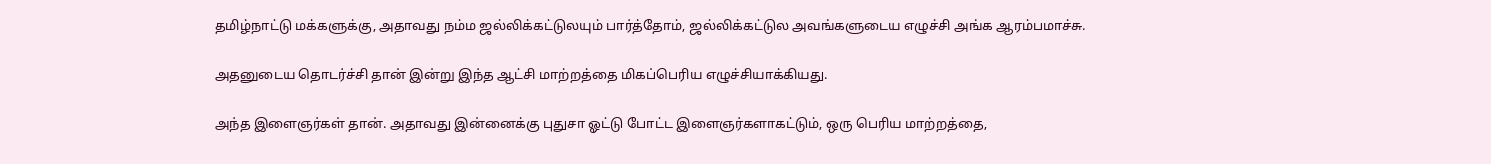தமிழ்நாட்டு மக்களுக்கு, அதாவது நம்ம ஜல்லிக்கட்டுலயும் பார்த்தோம், ஜல்லிக்கட்டுல அவங்களுடைய எழுச்சி அங்க ஆரம்பமாச்சு.

அதனுடைய தொடர்ச்சி தான் இன்று இந்த ஆட்சி மாற்றத்தை மிகப்பெரிய எழுச்சியாக்கியது.

அந்த இளைஞர்கள் தான். அதாவது இன்னைக்கு புதுசா ஓட்டு போட்ட இளைஞர்களாகட்டும், ஒரு பெரிய மாற்றத்தை,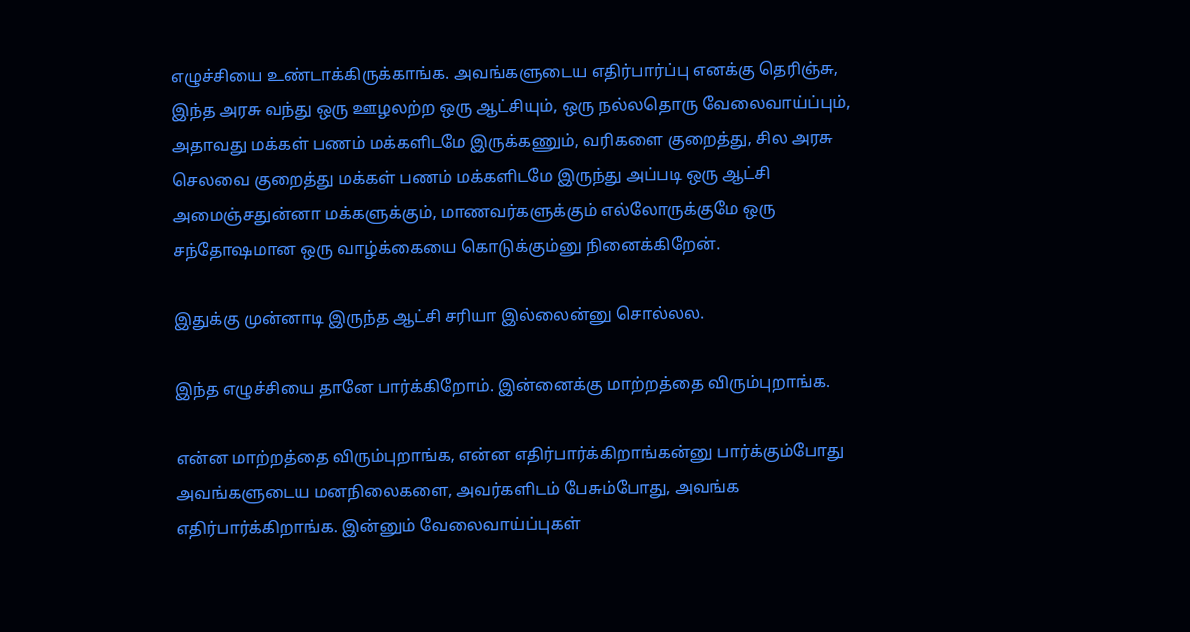எழுச்சியை உண்டாக்கிருக்காங்க. அவங்களுடைய எதிர்பார்ப்பு எனக்கு தெரிஞ்சு, இந்த அரசு வந்து ஒரு ஊழலற்ற ஒரு ஆட்சியும், ஒரு நல்லதொரு வேலைவாய்ப்பும், அதாவது மக்கள் பணம் மக்களிடமே இருக்கணும், வரிகளை குறைத்து, சில அரசு செலவை குறைத்து மக்கள் பணம் மக்களிடமே இருந்து அப்படி ஒரு ஆட்சி அமைஞ்சதுன்னா மக்களுக்கும், மாணவர்களுக்கும் எல்லோருக்குமே ஒரு சந்தோஷமான ஒரு வாழ்க்கையை கொடுக்கும்னு நினைக்கிறேன்.

இதுக்கு முன்னாடி இருந்த ஆட்சி சரியா இல்லைன்னு சொல்லல.

இந்த எழுச்சியை தானே பார்க்கிறோம். இன்னைக்கு மாற்றத்தை விரும்புறாங்க.

என்ன மாற்றத்தை விரும்புறாங்க, என்ன எதிர்பார்க்கிறாங்கன்னு பார்க்கும்போது அவங்களுடைய மனநிலைகளை, அவர்களிடம் பேசும்போது, அவங்க எதிர்பார்க்கிறாங்க. இன்னும் வேலைவாய்ப்புகள்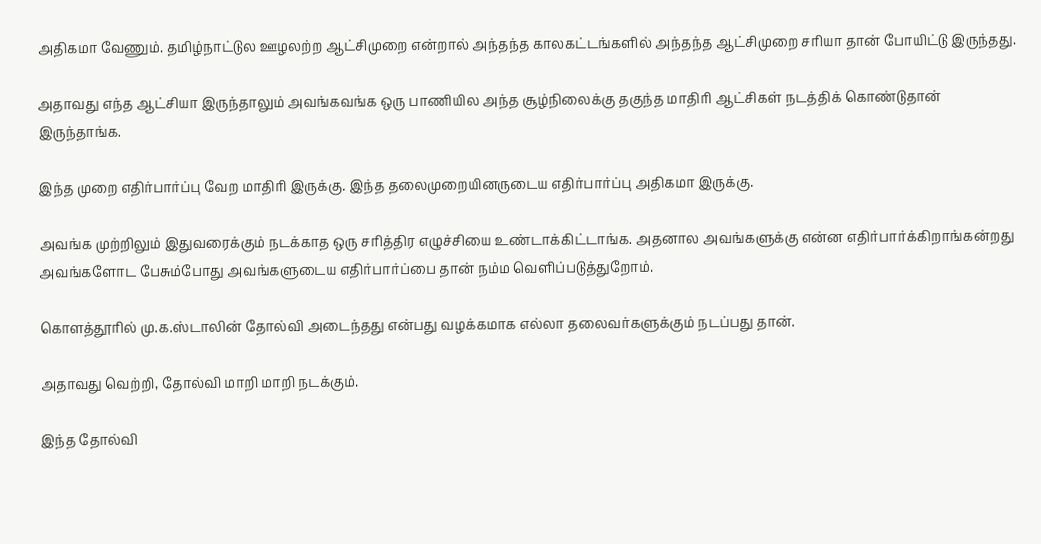அதிகமா வேணும். தமிழ்நாட்டுல ஊழலற்ற ஆட்சிமுறை என்றால் அந்தந்த காலகட்டங்களில் அந்தந்த ஆட்சிமுறை சரியா தான் போயிட்டு இருந்தது.

அதாவது எந்த ஆட்சியா இருந்தாலும் அவங்கவங்க ஒரு பாணியில அந்த சூழ்நிலைக்கு தகுந்த மாதிரி ஆட்சிகள் நடத்திக் கொண்டுதான் இருந்தாங்க.

இந்த முறை எதிர்பார்ப்பு வேற மாதிரி இருக்கு. இந்த தலைமுறையினருடைய எதிர்பார்ப்பு அதிகமா இருக்கு.

அவங்க முற்றிலும் இதுவரைக்கும் நடக்காத ஒரு சரித்திர எழுச்சியை உண்டாக்கிட்டாங்க. அதனால அவங்களுக்கு என்ன எதிர்பார்க்கிறாங்கன்றது அவங்களோட பேசும்போது அவங்களுடைய எதிர்பார்ப்பை தான் நம்ம வெளிப்படுத்துறோம்.

கொளத்தூரில் மு.க.ஸ்டாலின் தோல்வி அடைந்தது என்பது வழக்கமாக எல்லா தலைவர்களுக்கும் நடப்பது தான்.

அதாவது வெற்றி, தோல்வி மாறி மாறி நடக்கும்.

இந்த தோல்வி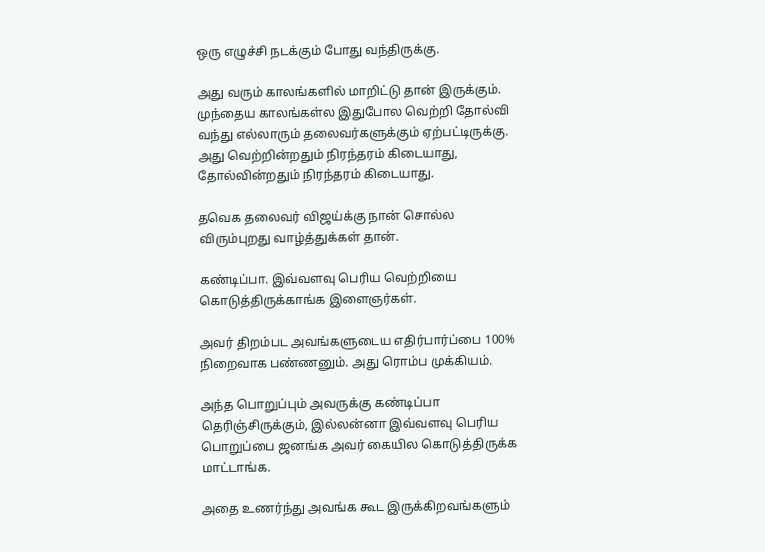ஒரு எழுச்சி நடக்கும் போது வந்திருக்கு.

அது வரும் காலங்களில் மாறிட்டு தான் இருக்கும். முந்தைய காலங்கள்ல இதுபோல வெற்றி தோல்வி வந்து எல்லாரும் தலைவர்களுக்கும் ஏற்பட்டிருக்கு. அது வெற்றின்றதும் நிரந்தரம் கிடையாது, தோல்வின்றதும் நிரந்தரம் கிடையாது.

தவெக தலைவர் விஜய்க்கு நான் சொல்ல விரும்புறது வாழ்த்துக்கள் தான்.

கண்டிப்பா. இவ்வளவு பெரிய வெற்றியை கொடுத்திருக்காங்க இளைஞர்கள்.

அவர் திறம்பட அவங்களுடைய எதிர்பார்ப்பை 100% நிறைவாக பண்ணனும். அது ரொம்ப முக்கியம்.

அந்த பொறுப்பும் அவருக்கு கண்டிப்பா தெரிஞ்சிருக்கும், இல்லன்னா இவ்வளவு பெரிய பொறுப்பை ஜனங்க அவர் கையில கொடுத்திருக்க மாட்டாங்க.

அதை உணர்ந்து அவங்க கூட இருக்கிறவங்களும்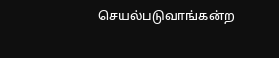செயல்படுவாங்கன்ற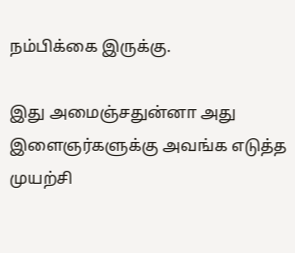நம்பிக்கை இருக்கு.

இது அமைஞ்சதுன்னா அது இளைஞர்களுக்கு அவங்க எடுத்த முயற்சி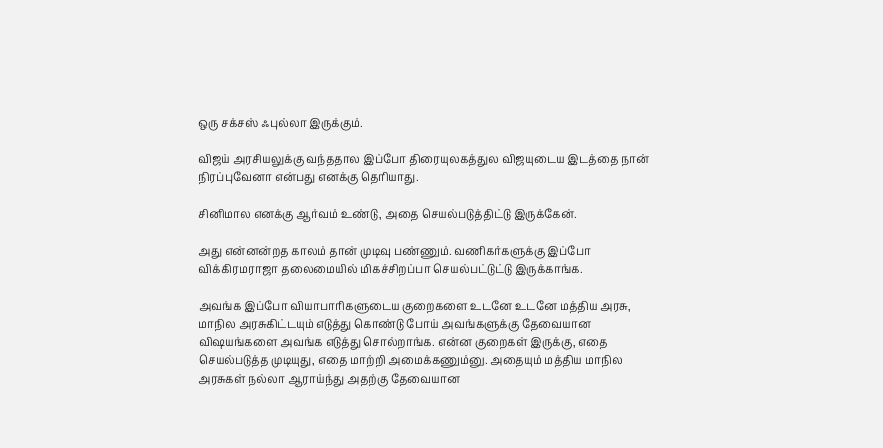ஒரு சக்சஸ் ஃபுல்லா இருக்கும்.

விஜய் அரசியலுக்கு வந்ததால இப்போ திரையுலகத்துல விஜயுடைய இடத்தை நான் நிரப்புவேனா என்பது எனக்கு தெரியாது.

சினிமால எனக்கு ஆர்வம் உண்டு, அதை செயல்படுத்திட்டு இருக்கேன்.

அது என்னன்றத காலம் தான் முடிவு பண்ணும். வணிகர்களுக்கு இப்போ விக்கிரமராஜா தலைமையில் மிகச்சிறப்பா செயல்பட்டுட்டு இருக்காங்க.

அவங்க இப்போ வியாபாரிகளுடைய குறைகளை உடனே உடனே மத்திய அரசு, மாநில அரசுகிட்டயும் எடுத்து கொண்டு போய் அவங்களுக்கு தேவையான விஷயங்களை அவங்க எடுத்து சொல்றாங்க. என்ன குறைகள் இருக்கு, எதை செயல்படுத்த முடியுது, எதை மாற்றி அமைக்கணும்னு. அதையும் மத்திய மாநில அரசுகள் நல்லா ஆராய்ந்து அதற்கு தேவையான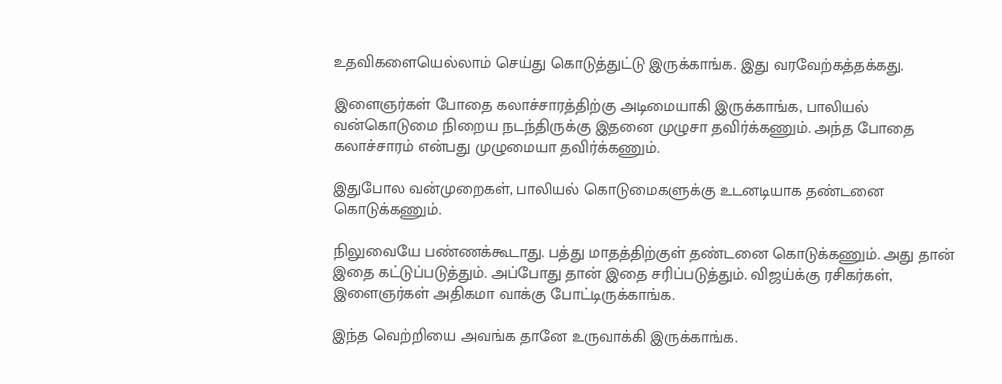உதவிகளையெல்லாம் செய்து கொடுத்துட்டு இருக்காங்க. இது வரவேற்கத்தக்கது.

இளைஞர்கள் போதை கலாச்சாரத்திற்கு அடிமையாகி இருக்காங்க, பாலியல் வன்கொடுமை நிறைய நடந்திருக்கு இதனை முழுசா தவிர்க்கணும். அந்த போதை கலாச்சாரம் என்பது முழுமையா தவிர்க்கணும்.

இதுபோல வன்முறைகள், பாலியல் கொடுமைகளுக்கு உடனடியாக தண்டனை கொடுக்கணும்.

நிலுவையே பண்ணக்கூடாது. பத்து மாதத்திற்குள் தண்டனை கொடுக்கணும். அது தான் இதை கட்டுப்படுத்தும். அப்போது தான் இதை சரிப்படுத்தும். விஜய்க்கு ரசிகர்கள், இளைஞர்கள் அதிகமா வாக்கு போட்டிருக்காங்க.

இந்த வெற்றியை அவங்க தானே உருவாக்கி இருக்காங்க.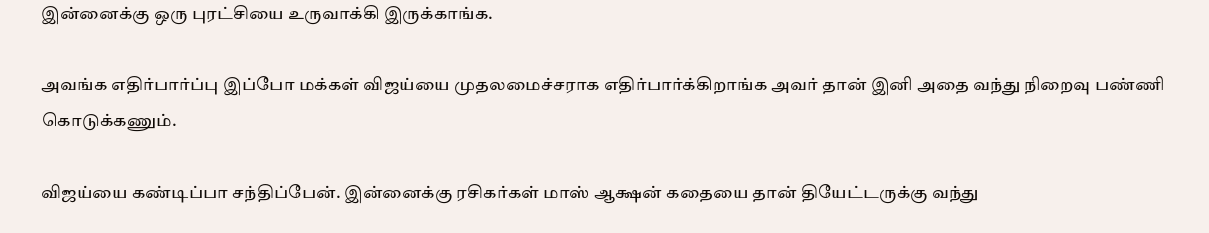இன்னைக்கு ஒரு புரட்சியை உருவாக்கி இருக்காங்க.

அவங்க எதிர்பார்ப்பு இப்போ மக்கள் விஜய்யை முதலமைச்சராக எதிர்பார்க்கிறாங்க அவர் தான் இனி அதை வந்து நிறைவு பண்ணி கொடுக்கணும்.

விஜய்யை கண்டிப்பா சந்திப்பேன். இன்னைக்கு ரசிகர்கள் மாஸ் ஆக்ஷன் கதையை தான் தியேட்டருக்கு வந்து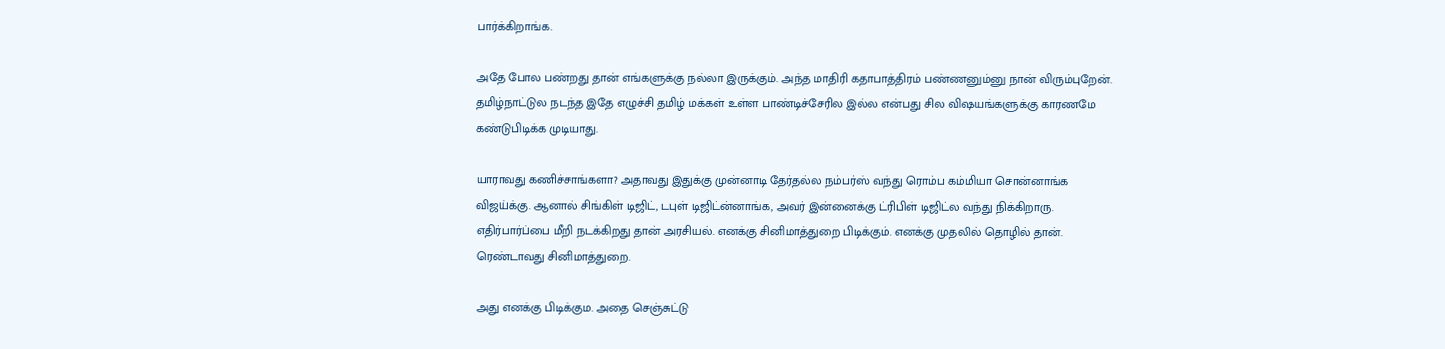பார்க்கிறாங்க.

அதே போல பண்றது தான் எங்களுக்கு நல்லா இருக்கும். அந்த மாதிரி கதாபாத்திரம் பண்ணனும்னு நான் விரும்புறேன். தமிழ்நாட்டுல நடந்த இதே எழுச்சி தமிழ் மக்கள் உள்ள பாண்டிச்சேரில இல்ல என்பது சில விஷயங்களுக்கு காரணமே கண்டுபிடிக்க முடியாது.

யாராவது கணிச்சாங்களா? அதாவது இதுக்கு முன்னாடி தேர்தல்ல நம்பர்ஸ் வந்து ரொம்ப கம்மியா சொன்னாங்க விஜய்க்கு. ஆனால் சிங்கிள் டிஜிட், டபுள் டிஜிட்ன்னாங்க, அவர் இன்னைக்கு ட்ரிபிள் டிஜிட்ல வந்து நிக்கிறாரு. எதிர்பார்ப்பை மீறி நடக்கிறது தான் அரசியல். எனக்கு சினிமாத்துறை பிடிக்கும். எனக்கு முதலில் தொழில் தான். ரெண்டாவது சினிமாத்துறை.

அது எனக்கு பிடிக்கும. அதை செஞ்சுட்டு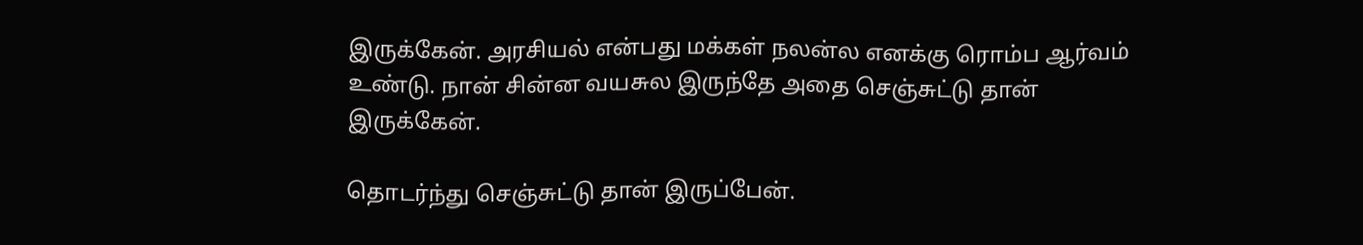இருக்கேன். அரசியல் என்பது மக்கள் நலன்ல எனக்கு ரொம்ப ஆர்வம் உண்டு. நான் சின்ன வயசுல இருந்தே அதை செஞ்சுட்டு தான் இருக்கேன்.

தொடர்ந்து செஞ்சுட்டு தான் இருப்பேன்.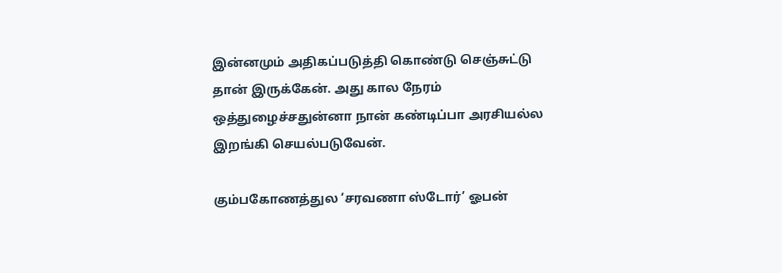இன்னமும் அதிகப்படுத்தி கொண்டு செஞ்சுட்டு தான் இருக்கேன். அது கால நேரம் ஒத்துழைச்சதுன்னா நான் கண்டிப்பா அரசியல்ல இறங்கி செயல்படுவேன்.

கும்பகோணத்துல ‘சரவணா ஸ்டோர்’ ஓபன்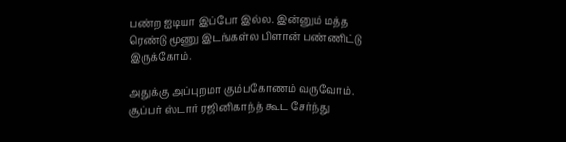பண்ற ஐடியா இப்போ இல்ல. இன்னும் மத்த ரெண்டு மூணு இடங்கள்ல பிளான் பண்ணிட்டு இருக்கோம்.

அதுக்கு அப்புறமா கும்பகோணம் வருவோம். சூப்பர் ஸ்டார் ரஜினிகாந்த் கூட சேர்ந்து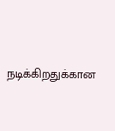நடிக்கிறதுக்கான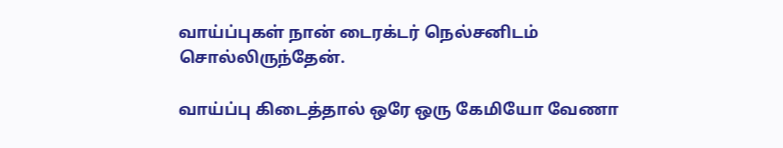வாய்ப்புகள் நான் டைரக்டர் நெல்சனிடம் சொல்லிருந்தேன்.

வாய்ப்பு கிடைத்தால் ஒரே ஒரு கேமியோ வேணா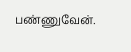பண்ணுவேன்.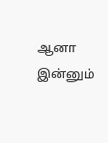ஆனா இன்னும்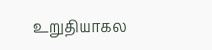உறுதியாகல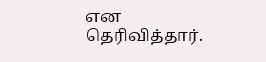என தெரிவித்தார்.